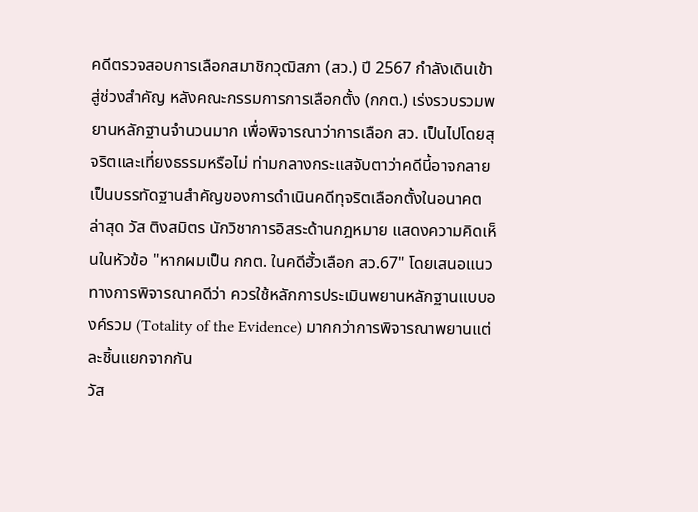คดีตรวจสอบการเลือกสมาชิกวุฒิสภา (สว.) ปี 2567 กำลังเดินเข้าสู่ช่วงสำคัญ หลังคณะกรรมการการเลือกตั้ง (กกต.) เร่งรวบรวมพยานหลักฐานจำนวนมาก เพื่อพิจารณาว่าการเลือก สว. เป็นไปโดยสุจริตและเที่ยงธรรมหรือไม่ ท่ามกลางกระแสจับตาว่าคดีนี้อาจกลายเป็นบรรทัดฐานสำคัญของการดำเนินคดีทุจริตเลือกตั้งในอนาคต
ล่าสุด วัส ติงสมิตร นักวิชาการอิสระด้านกฎหมาย แสดงความคิดเห็นในหัวข้อ "หากผมเป็น กกต. ในคดีฮั้วเลือก สว.67" โดยเสนอแนวทางการพิจารณาคดีว่า ควรใช้หลักการประเมินพยานหลักฐานแบบองค์รวม (Totality of the Evidence) มากกว่าการพิจารณาพยานแต่ละชิ้นแยกจากกัน
วัส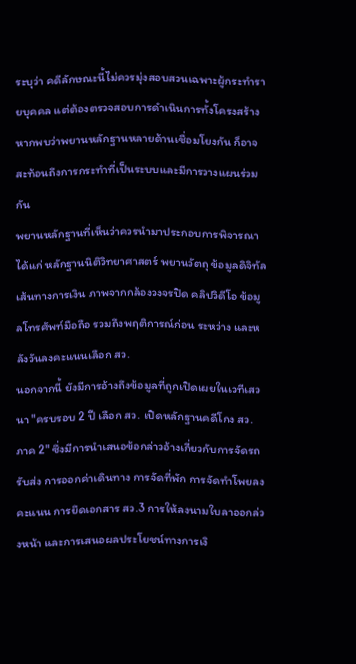ระบุว่า คดีลักษณะนี้ไม่ควรมุ่งสอบสวนเฉพาะผู้กระทำรายบุคคล แต่ต้องตรวจสอบการดำเนินการทั้งโครงสร้าง หากพบว่าพยานหลักฐานหลายด้านเชื่อมโยงกัน ก็อาจสะท้อนถึงการกระทำที่เป็นระบบและมีการวางแผนร่วมกัน
พยานหลักฐานที่เห็นว่าควรนำมาประกอบการพิจารณา ได้แก่ หลักฐานนิติวิทยาศาสตร์ พยานวัตถุ ข้อมูลดิจิทัล เส้นทางการเงิน ภาพจากกล้องวงจรปิด คลิปวิดีโอ ข้อมูลโทรศัพท์มือถือ รวมถึงพฤติการณ์ก่อน ระหว่าง และหลังวันลงคะแนนเลือก สว.
นอกจากนี้ ยังมีการอ้างถึงข้อมูลที่ถูกเปิดเผยในเวทีเสวนา "ครบรอบ 2 ปี เลือก สว. เปิดหลักฐานคดีโกง สว. ภาค 2" ซึ่งมีการนำเสนอข้อกล่าวอ้างเกี่ยวกับการจัดรถรับส่ง การออกค่าเดินทาง การจัดที่พัก การจัดทำโพยลงคะแนน การยึดเอกสาร สว.3 การให้ลงนามใบลาออกล่วงหน้า และการเสนอผลประโยชน์ทางการเงิ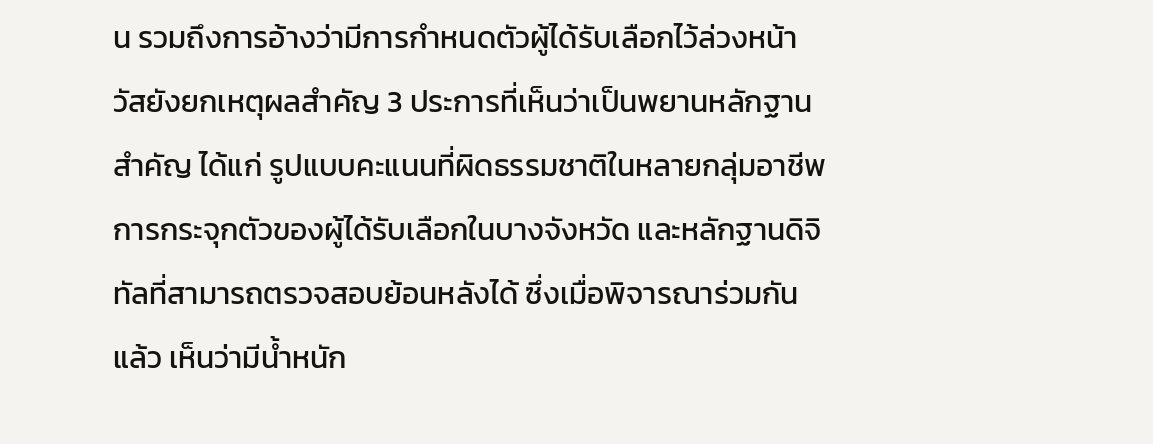น รวมถึงการอ้างว่ามีการกำหนดตัวผู้ได้รับเลือกไว้ล่วงหน้า
วัสยังยกเหตุผลสำคัญ 3 ประการที่เห็นว่าเป็นพยานหลักฐานสำคัญ ได้แก่ รูปแบบคะแนนที่ผิดธรรมชาติในหลายกลุ่มอาชีพ การกระจุกตัวของผู้ได้รับเลือกในบางจังหวัด และหลักฐานดิจิทัลที่สามารถตรวจสอบย้อนหลังได้ ซึ่งเมื่อพิจารณาร่วมกันแล้ว เห็นว่ามีน้ำหนัก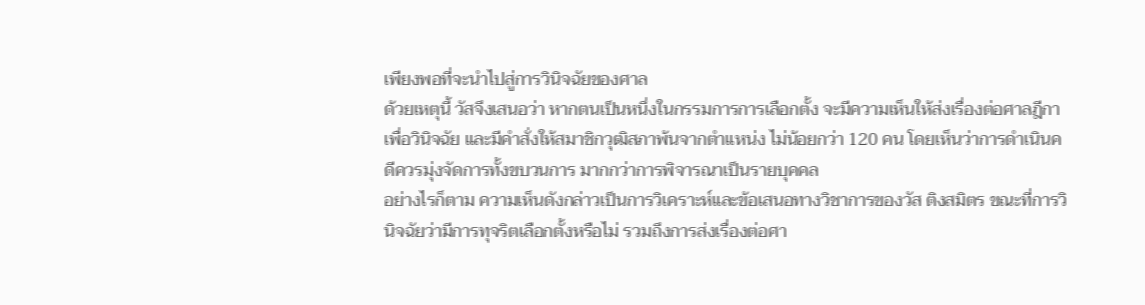เพียงพอที่จะนำไปสู่การวินิจฉัยของศาล
ด้วยเหตุนี้ วัสจึงเสนอว่า หากตนเป็นหนึ่งในกรรมการการเลือกตั้ง จะมีความเห็นให้ส่งเรื่องต่อศาลฎีกาเพื่อวินิจฉัย และมีคำสั่งให้สมาชิกวุฒิสภาพ้นจากตำแหน่ง ไม่น้อยกว่า 120 คน โดยเห็นว่าการดำเนินคดีควรมุ่งจัดการทั้งขบวนการ มากกว่าการพิจารณาเป็นรายบุคคล
อย่างไรก็ตาม ความเห็นดังกล่าวเป็นการวิเคราะห์และข้อเสนอทางวิชาการของวัส ติงสมิตร ขณะที่การวินิจฉัยว่ามีการทุจริตเลือกตั้งหรือไม่ รวมถึงการส่งเรื่องต่อศา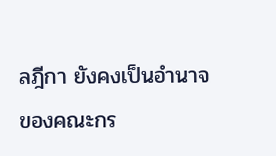ลฎีกา ยังคงเป็นอำนาจของคณะกร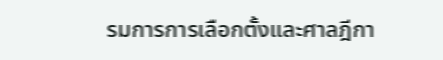รมการการเลือกตั้งและศาลฎีกา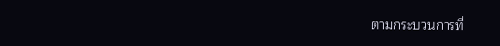ตามกระบวนการที่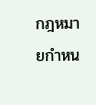กฎหมายกำหน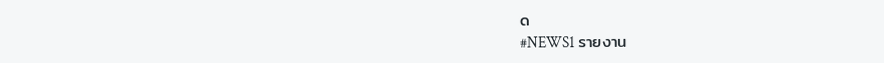ด
#NEWS1 รายงาน